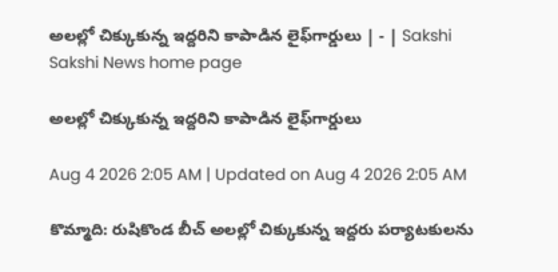అలల్లో చిక్కుకున్న ఇద్దరిని కాపాడిన లైఫ్‌గార్డులు | - | Sakshi
Sakshi News home page

అలల్లో చిక్కుకున్న ఇద్దరిని కాపాడిన లైఫ్‌గార్డులు

Aug 4 2026 2:05 AM | Updated on Aug 4 2026 2:05 AM

కొమ్మాది: రుషికొండ బీచ్‌ అలల్లో చిక్కుకున్న ఇద్దరు పర్యాటకులను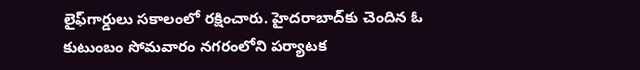లైఫ్‌గార్డులు సకాలంలో రక్షించారు. హైదరాబాద్‌కు చెందిన ఓ కుటుంబం సోమవారం నగరంలోని పర్యాటక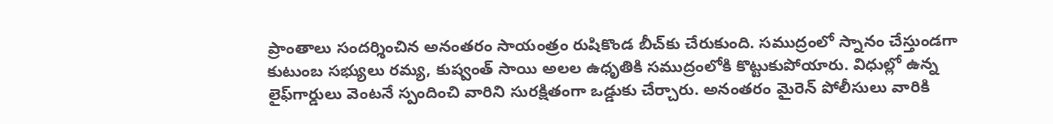ప్రాంతాలు సందర్శించిన అనంతరం సాయంత్రం రుషికొండ బీచ్‌కు చేరుకుంది. సముద్రంలో స్నానం చేస్తుండగా కుటుంబ సభ్యులు రమ్య, కుష్వంత్‌ సాయి అలల ఉధృతికి సముద్రంలోకి కొట్టుకుపోయారు. విధుల్లో ఉన్న లైఫ్‌గార్డులు వెంటనే స్పందించి వారిని సురక్షితంగా ఒడ్డుకు చేర్చారు. అనంతరం మైరెన్‌ పోలీసులు వారికి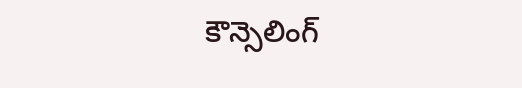కౌన్సెలింగ్‌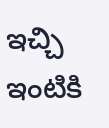ఇచ్చి ఇంటికి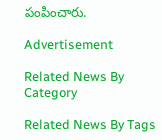పంపించారు.

Advertisement

Related News By Category

Related News By Tags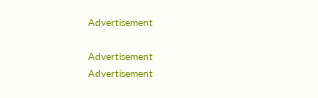Advertisement

Advertisement
Advertisement